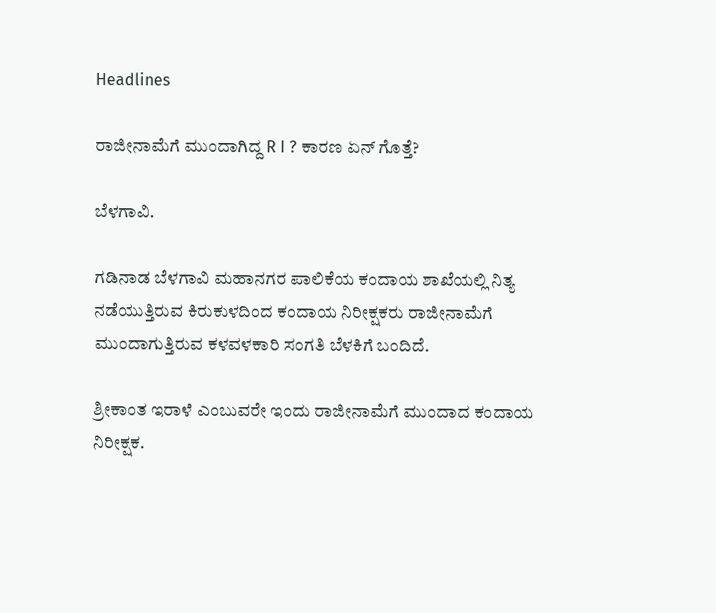Headlines

ರಾಜೀನಾಮೆಗೆ ಮುಂದಾಗಿದ್ದ R I ? ಕಾರಣ ಏನ್ ಗೊತ್ತೆ?

ಬೆಳಗಾವಿ.

ಗಡಿನಾಡ ಬೆಳಗಾವಿ ಮಹಾನಗರ ಪಾಲಿಕೆಯ ಕಂದಾಯ ಶಾಖೆಯಲ್ಲಿ ನಿತ್ಯ ನಡೆಯುತ್ತಿರುವ ಕಿರುಕುಳದಿಂದ ಕಂದಾಯ ನಿರೀಕ್ಷಕರು ರಾಜೀನಾಮೆಗೆ ಮುಂದಾಗುತ್ತಿರುವ ಕಳವಳಕಾರಿ ಸಂಗತಿ ಬೆಳಕಿಗೆ ಬಂದಿದೆ.

ಶ್ರೀಕಾಂತ ಇರಾಳೆ ಎಂಬುವರೇ ಇಂದು ರಾಜೀನಾಮೆಗೆ ಮುಂದಾದ ಕಂದಾಯ ನಿರೀಕ್ಷಕ.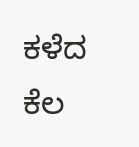ಕಳೆದ ಕೆಲ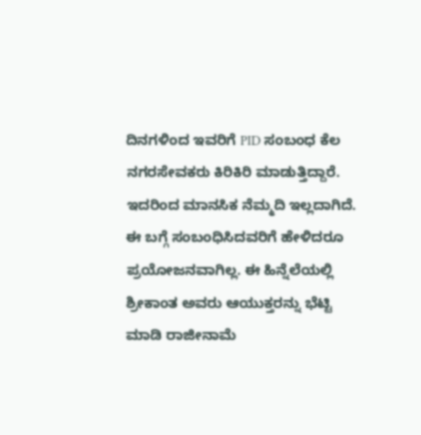ದಿನಗಳಿಂದ ಇವರಿಗೆ PID ಸಂಬಂಧ ಕೆಲ ನಗರಸೇವಕರು ಕಿರಿಕಿರಿ ಮಾಡುತ್ತಿದ್ದಾರೆ. ಇದರಿಂದ ಮಾನಸಿಕ ನೆಮ್ಮದಿ ಇಲ್ಲದಾಗಿದೆ. ಈ ಬಗ್ಗೆ ಸಂಬಂಧಿಸಿದವರಿಗೆ ಹೇಳಿದರೂ ಪ್ರಯೋಜನವಾಗಿಲ್ಲ. ಈ ಹಿನ್ನೆಲೆಯಲ್ಲಿ ಶ್ರೀಕಾಂತ ಅವರು ಆಯುಕ್ತರನ್ನು ಭೆಟ್ಟಿ ಮಾಡಿ ರಾಜೀನಾಮೆ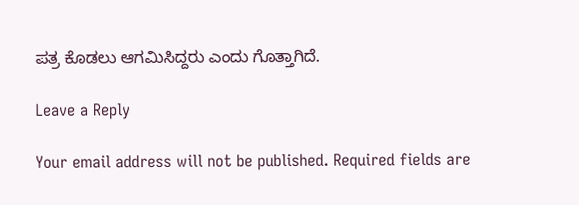ಪತ್ರ ಕೊಡಲು ಆಗಮಿಸಿದ್ದರು ಎಂದು ಗೊತ್ತಾಗಿದೆ.

Leave a Reply

Your email address will not be published. Required fields are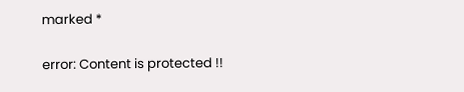marked *

error: Content is protected !!